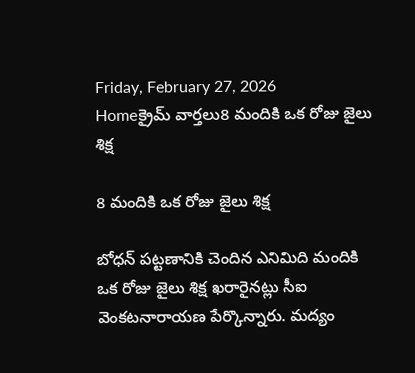Friday, February 27, 2026
Homeక్రైమ్ వార్తలు8 మందికి ఒక రోజు జైలు శిక్ష

8 మందికి ఒక రోజు జైలు శిక్ష

బోధన్‌ పట్టణానికి చెందిన ఎనిమిది మందికి ఒక రోజు జైలు శిక్ష ఖరారైనట్లు సీఐ వెంకటనారాయణ పేర్కొన్నారు. మద్యం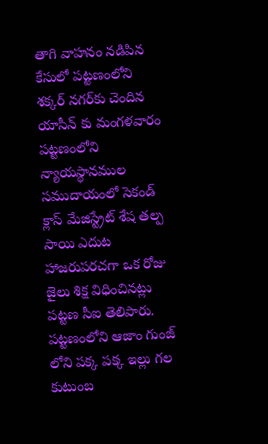తాగి వాహనం నడిపిన కేసులో పట్టణంలోని శక్కర్‌ నగర్‌కు చెందిన యాసీన్‌ కు మంగళవారం పట్టణంలోని న్యాయస్థానముల సముదాయంలో సెకండ్‌ క్లాస్‌ మేజిస్ట్రేట్‌ శేష తల్ప సాయి ఎదుట హాజరుపరచగా ఒక రోజు జైలు శిక్ష విధించినట్లు పట్టణ సీఐ తెలిపారు. పట్టణంలోని ఆజాం గుంజ్‌ లోని పక్క పక్క ఇల్లు గల కుటుంబ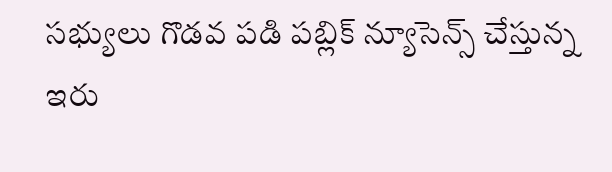సభ్యులు గొడవ పడి పబ్లిక్‌ న్యూసెన్స్‌ చేస్తున్న ఇరు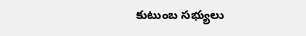కుటుంబ సభ్యులు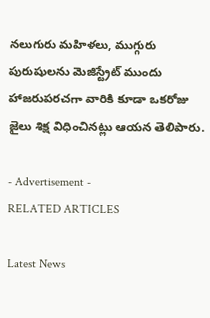నలుగురు మహిళలు, ముగ్గురు పురుషులను మెజిస్ట్రేట్‌ ముందు హాజరుపరచగా వారికి కూడా ఒకరోజు జైలు శిక్ష విధించినట్లు ఆయన తెలిపారు.

- Advertisement -
RELATED ARTICLES

Latest News